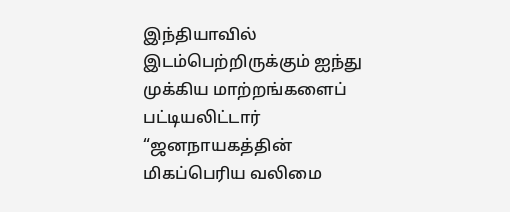இந்தியாவில் இடம்பெற்றிருக்கும் ஐந்து முக்கிய மாற்றங்களைப் பட்டியலிட்டார்
“ஜனநாயகத்தின் மிகப்பெரிய வலிமை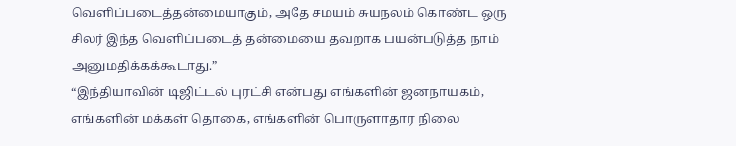வெளிப்படைத்தன்மையாகும், அதே சமயம் சுயநலம் கொண்ட ஒரு சிலர் இந்த வெளிப்படைத் தன்மையை தவறாக பயன்படுத்த நாம் அனுமதிக்கக்கூடாது.”
“இந்தியாவின் டிஜிட்டல் புரட்சி என்பது எங்களின் ஜனநாயகம், எங்களின் மக்கள் தொகை, எங்களின் பொருளாதார நிலை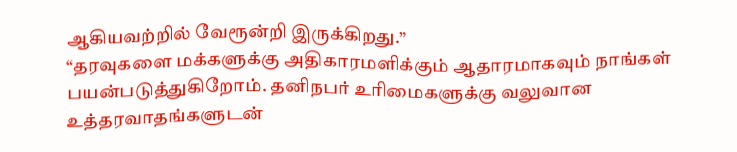ஆகியவற்றில் வேரூன்றி இருக்கிறது.”
“தரவுகளை மக்களுக்கு அதிகாரமளிக்கும் ஆதாரமாகவும் நாங்கள் பயன்படுத்துகிறோம். தனிநபர் உரிமைகளுக்கு வலுவான உத்தரவாதங்களுடன்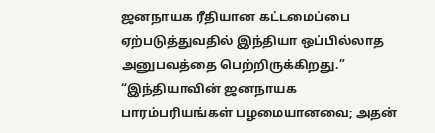ஜனநாயக ரீதியான கட்டமைப்பை ஏற்படுத்துவதில் இந்தியா ஒப்பில்லாத அனுபவத்தை பெற்றிருக்கிறது.”
“இந்தியாவின் ஜனநாயக பாரம்பரியங்கள் பழமையானவை; அதன்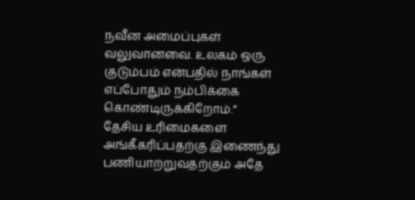நவீன அமைப்புகள் வலுவானவை. உலகம் ஒரு குடும்பம் என்பதில் நாங்கள் எப்போதும் நம்பிக்கை கொண்டிருக்கிறோம்.”
தேசிய உரிமைகளை அங்கீகரிப்பதற்கு இணைந்து பணியாற்றுவதற்கும் அதே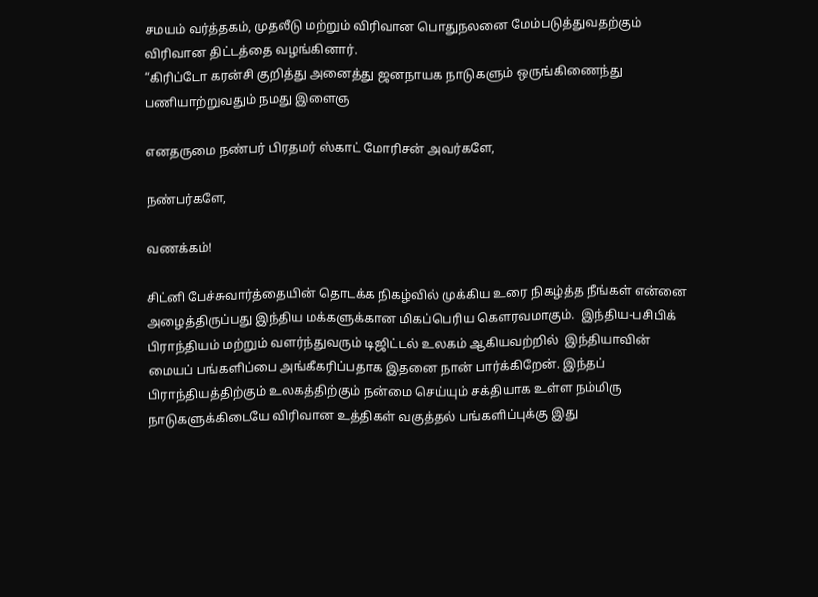சமயம் வர்த்தகம், முதலீடு மற்றும் விரிவான பொதுநலனை மேம்படுத்துவதற்கும் விரிவான திட்டத்தை வழங்கினார்.
“கிரிப்டோ கரன்சி குறித்து அனைத்து ஜனநாயக நாடுகளும் ஒருங்கிணைந்து பணியாற்றுவதும் நமது இளைஞ

எனதருமை நண்பர் பிரதமர் ஸ்காட் மோரிசன் அவர்களே,

நண்பர்களே,

வணக்கம்!

சிட்னி பேச்சுவார்த்தையின் தொடக்க நிகழ்வில் முக்கிய உரை நிகழ்த்த நீங்கள் என்னை அழைத்திருப்பது இந்திய மக்களுக்கான மிகப்பெரிய கௌரவமாகும்.  இந்திய-பசிபிக் பிராந்தியம் மற்றும் வளர்ந்துவரும் டிஜிட்டல் உலகம் ஆகியவற்றில்  இந்தியாவின் மையப் பங்களிப்பை அங்கீகரிப்பதாக இதனை நான் பார்க்கிறேன். இந்தப் பிராந்தியத்திற்கும் உலகத்திற்கும் நன்மை செய்யும் சக்தியாக உள்ள நம்மிரு நாடுகளுக்கிடையே விரிவான உத்திகள் வகுத்தல் பங்களிப்புக்கு இது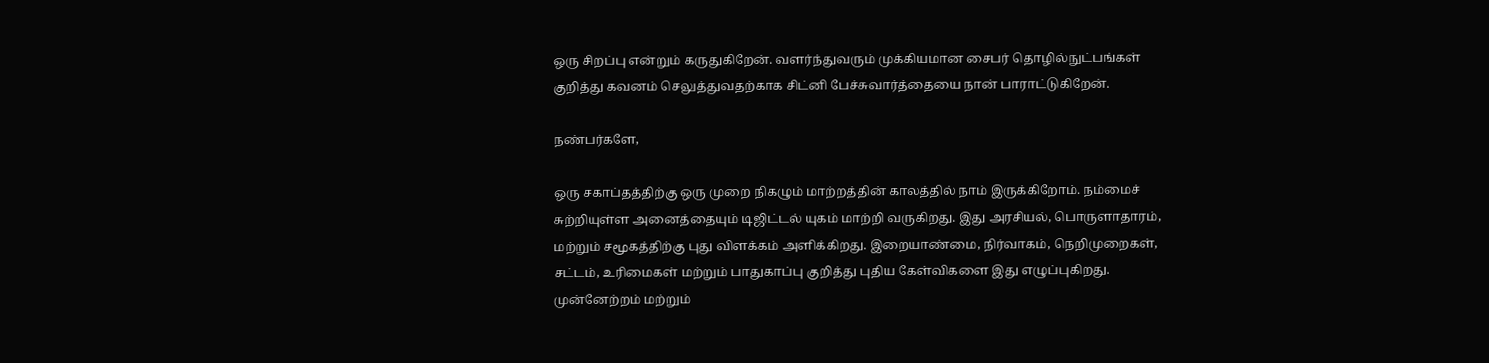ஒரு சிறப்பு என்றும் கருதுகிறேன். வளர்ந்துவரும் முக்கியமான சைபர் தொழில்நுட்பங்கள் குறித்து கவனம் செலுத்துவதற்காக சிட்னி பேச்சுவார்த்தையை நான் பாராட்டுகிறேன்.

நண்பர்களே,

ஒரு சகாப்தத்திற்கு ஒரு முறை நிகழும் மாற்றத்தின் காலத்தில் நாம் இருக்கிறோம். நம்மைச் சுற்றியுள்ள அனைத்தையும் டிஜிட்டல் யுகம் மாற்றி வருகிறது. இது அரசியல், பொருளாதாரம், மற்றும் சமூகத்திற்கு புது விளக்கம் அளிக்கிறது. இறையாண்மை, நிர்வாகம், நெறிமுறைகள், சட்டம், உரிமைகள் மற்றும் பாதுகாப்பு குறித்து புதிய கேள்விகளை இது எழுப்புகிறது. முன்னேற்றம் மற்றும்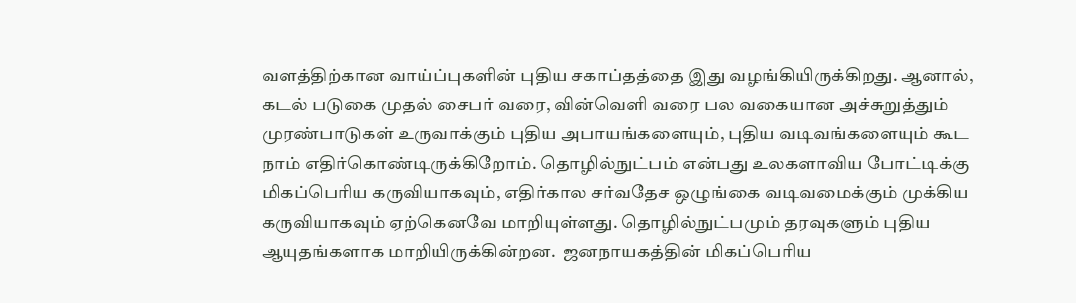வளத்திற்கான வாய்ப்புகளின் புதிய சகாப்தத்தை இது வழங்கியிருக்கிறது. ஆனால், கடல் படுகை முதல் சைபர் வரை, வின்வெளி வரை பல வகையான அச்சுறுத்தும் முரண்பாடுகள் உருவாக்கும் புதிய அபாயங்களையும், புதிய வடிவங்களையும் கூட நாம் எதிர்கொண்டிருக்கிறோம். தொழில்நுட்பம் என்பது உலகளாவிய போட்டிக்கு மிகப்பெரிய கருவியாகவும், எதிர்கால சர்வதேச ஒழுங்கை வடிவமைக்கும் முக்கிய கருவியாகவும் ஏற்கெனவே மாறியுள்ளது. தொழில்நுட்பமும் தரவுகளும் புதிய ஆயுதங்களாக மாறியிருக்கின்றன.  ஜனநாயகத்தின் மிகப்பெரிய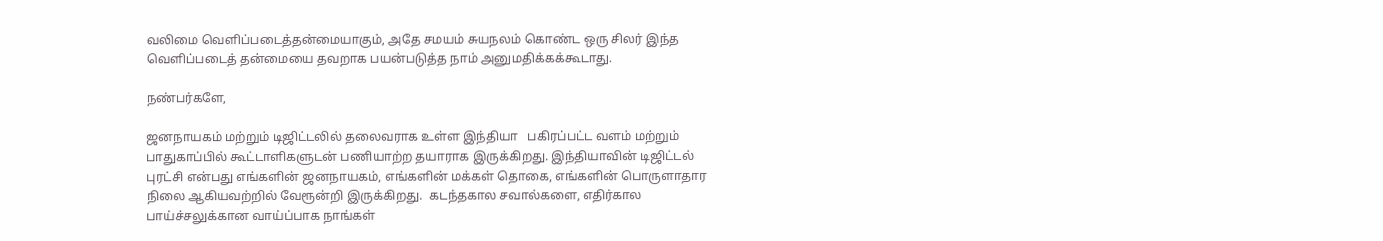வலிமை வெளிப்படைத்தன்மையாகும், அதே சமயம் சுயநலம் கொண்ட ஒரு சிலர் இந்த வெளிப்படைத் தன்மையை தவறாக பயன்படுத்த நாம் அனுமதிக்கக்கூடாது.

நண்பர்களே,

ஜனநாயகம் மற்றும் டிஜிட்டலில் தலைவராக உள்ள இந்தியா   பகிரப்பட்ட வளம் மற்றும் பாதுகாப்பில் கூட்டாளிகளுடன் பணியாற்ற தயாராக இருக்கிறது. இந்தியாவின் டிஜிட்டல் புரட்சி என்பது எங்களின் ஜனநாயகம், எங்களின் மக்கள் தொகை, எங்களின் பொருளாதார நிலை ஆகியவற்றில் வேரூன்றி இருக்கிறது.  கடந்தகால சவால்களை, எதிர்கால பாய்ச்சலுக்கான வாய்ப்பாக நாங்கள்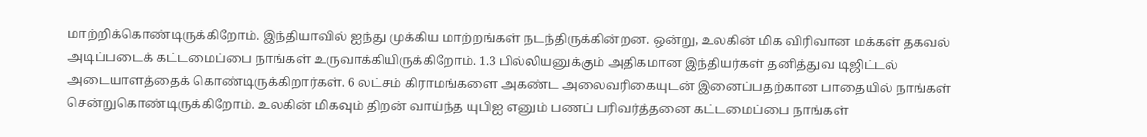மாற்றிக்கொண்டிருக்கிறோம். இந்தியாவில் ஐந்து முக்கிய மாற்றங்கள் நடந்திருக்கின்றன. ஒன்று, உலகின் மிக விரிவான மக்கள் தகவல் அடிப்படைக் கட்டமைப்பை நாங்கள் உருவாக்கியிருக்கிறோம். 1.3 பில்லியனுக்கும் அதிகமான இந்தியர்கள் தனித்துவ டிஜிட்டல் அடையாளத்தைக் கொண்டிருக்கிறார்கள். 6 லட்சம் கிராமங்களை அகண்ட அலைவரிகையுடன் இனைப்பதற்கான பாதையில் நாங்கள் சென்றுகொண்டிருக்கிறோம். உலகின் மிகவும் திறன் வாய்ந்த யுபிஐ எனும் பணப் பரிவர்த்தனை கட்டமைப்பை நாங்கள்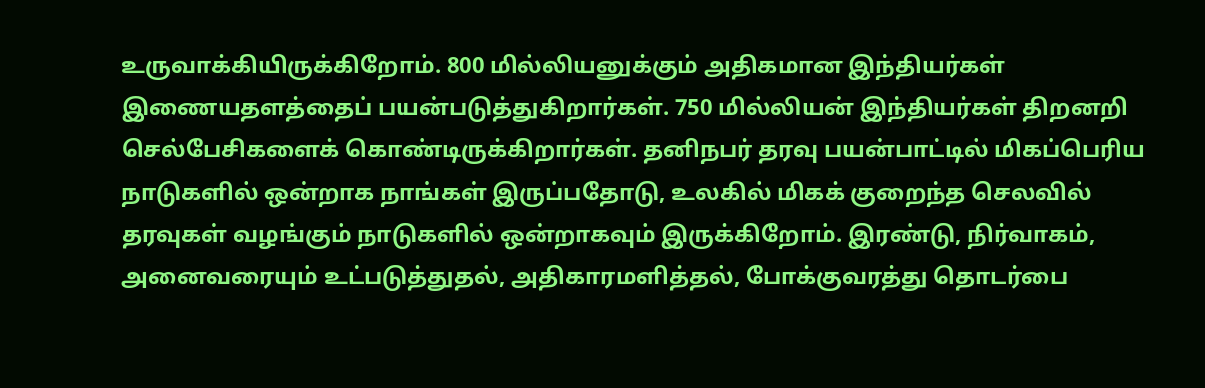உருவாக்கியிருக்கிறோம். 800 மில்லியனுக்கும் அதிகமான இந்தியர்கள் இணையதளத்தைப் பயன்படுத்துகிறார்கள். 750 மில்லியன் இந்தியர்கள் திறனறி செல்பேசிகளைக் கொண்டிருக்கிறார்கள். தனிநபர் தரவு பயன்பாட்டில் மிகப்பெரிய நாடுகளில் ஒன்றாக நாங்கள் இருப்பதோடு, உலகில் மிகக் குறைந்த செலவில் தரவுகள் வழங்கும் நாடுகளில் ஒன்றாகவும் இருக்கிறோம். இரண்டு, நிர்வாகம், அனைவரையும் உட்படுத்துதல், அதிகாரமளித்தல், போக்குவரத்து தொடர்பை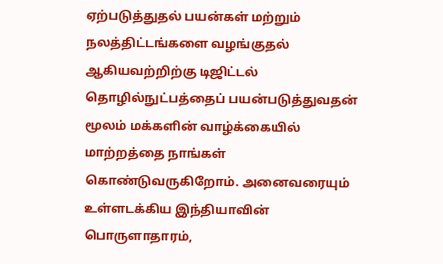ஏற்படுத்துதல் பயன்கள் மற்றும் நலத்திட்டங்களை வழங்குதல் ஆகியவற்றிற்கு டிஜிட்டல் தொழில்நுட்பத்தைப் பயன்படுத்துவதன் மூலம் மக்களின் வாழ்க்கையில் மாற்றத்தை நாங்கள் கொண்டுவருகிறோம். அனைவரையும் உள்ளடக்கிய இந்தியாவின் பொருளாதாரம்,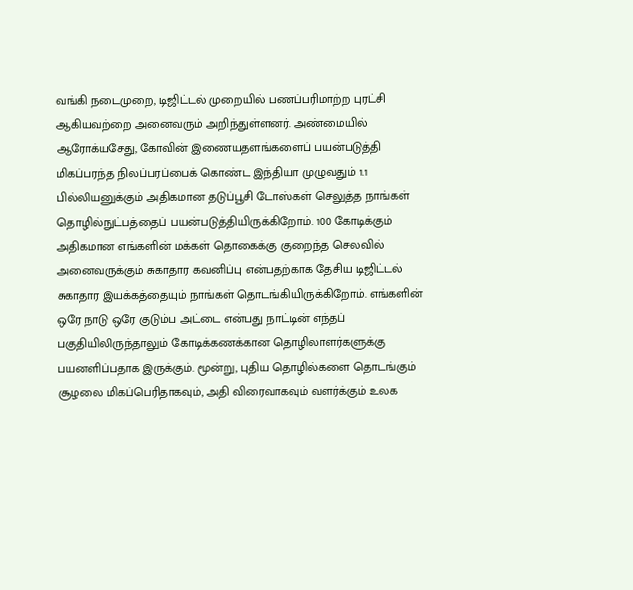வங்கி நடைமுறை, டிஜிட்டல் முறையில் பணப்பரிமாற்ற புரட்சி ஆகியவற்றை அனைவரும் அறிந்துள்ளனர். அண்மையில் ஆரோக்யசேது, கோவின் இணையதளங்களைப் பயன்படுத்தி மிகப்பரந்த நிலப்பரப்பைக் கொண்ட இந்தியா முழுவதும் 1.1 பில்லியனுக்கும் அதிகமான தடுப்பூசி டோஸ்கள் செலுத்த நாங்கள் தொழில்நுட்பத்தைப் பயன்படுத்தியிருக்கிறோம். 100 கோடிக்கும் அதிகமான எங்களின் மக்கள் தொகைக்கு குறைந்த செலவில் அனைவருக்கும் சுகாதார கவனிப்பு என்பதற்காக தேசிய டிஜிட்டல் சுகாதார இயக்கத்தையும் நாங்கள் தொடங்கியிருக்கிறோம். எங்களின் ஒரே நாடு ஒரே குடும்ப அட்டை என்பது நாட்டின் எந்தப் பகுதியிலிருந்தாலும் கோடிக்கணக்கான தொழிலாளர்களுக்கு பயனளிப்பதாக இருக்கும். மூன்று, புதிய தொழில்களை தொடங்கும் சூழலை மிகப்பெரிதாகவும், அதி விரைவாகவும் வளர்க்கும் உலக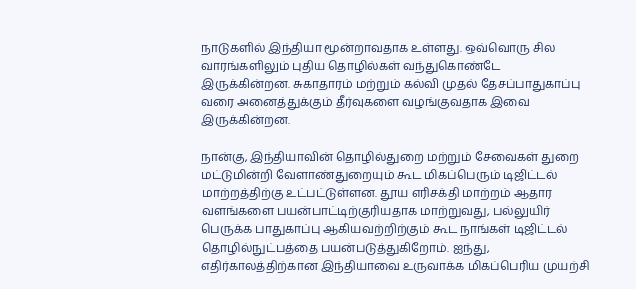நாடுகளில் இந்தியா மூன்றாவதாக உள்ளது. ஒவ்வொரு சில வாரங்களிலும் புதிய தொழில்கள் வந்துகொண்டே இருக்கின்றன. சுகாதாரம் மற்றும் கல்வி முதல் தேசப்பாதுகாப்பு வரை அனைத்துக்கும் தீர்வுகளை வழங்குவதாக இவை இருக்கின்றன.

நான்கு, இந்தியாவின் தொழில்துறை மற்றும் சேவைகள் துறை மட்டுமின்றி வேளாண்துறையும் கூட மிகப்பெரும் டிஜிட்டல் மாற்றத்திற்கு உட்பட்டுள்ளன. தூய எரிசக்தி மாற்றம் ஆதார வளங்களை பயன்பாட்டிற்குரியதாக மாற்றுவது, பல்லுயிர் பெருக்க பாதுகாப்பு ஆகியவற்றிற்கும் கூட நாங்கள் டிஜிட்டல் தொழில்நுட்பத்தை பயன்படுத்துகிறோம். ஐந்து,  எதிர்காலத்திற்கான இந்தியாவை உருவாக்க மிகப்பெரிய முயற்சி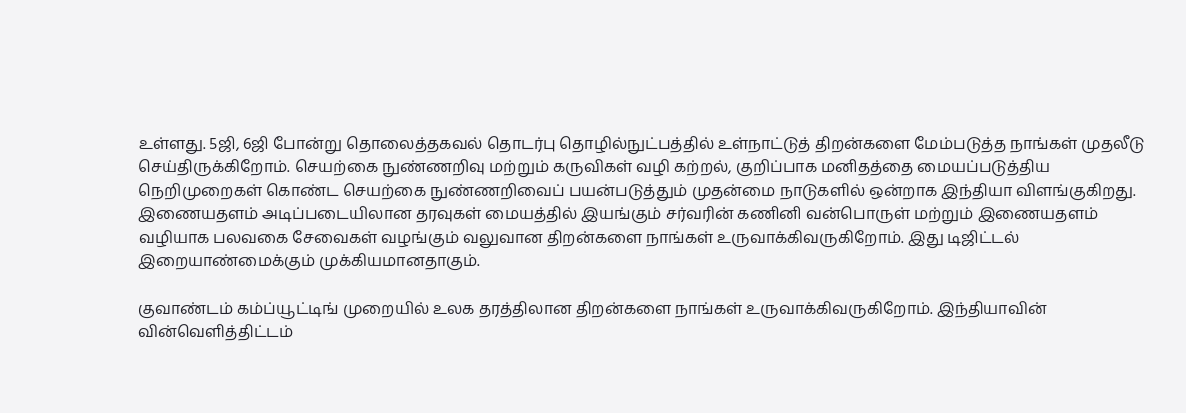உள்ளது. 5ஜி, 6ஜி போன்று தொலைத்தகவல் தொடர்பு தொழில்நுட்பத்தில் உள்நாட்டுத் திறன்களை மேம்படுத்த நாங்கள் முதலீடு செய்திருக்கிறோம். செயற்கை நுண்ணறிவு மற்றும் கருவிகள் வழி கற்றல், குறிப்பாக மனிதத்தை மையப்படுத்திய நெறிமுறைகள் கொண்ட செயற்கை நுண்ணறிவைப் பயன்படுத்தும் முதன்மை நாடுகளில் ஒன்றாக இந்தியா விளங்குகிறது.  இணையதளம் அடிப்படையிலான தரவுகள் மையத்தில் இயங்கும் சர்வரின் கணினி வன்பொருள் மற்றும் இணையதளம் வழியாக பலவகை சேவைகள் வழங்கும் வலுவான திறன்களை நாங்கள் உருவாக்கிவருகிறோம். இது டிஜிட்டல் இறையாண்மைக்கும் முக்கியமானதாகும்.

குவாண்டம் கம்ப்யூட்டிங் முறையில் உலக தரத்திலான திறன்களை நாங்கள் உருவாக்கிவருகிறோம். இந்தியாவின் வின்வெளித்திட்டம்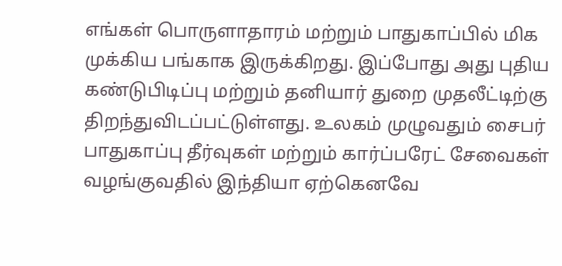எங்கள் பொருளாதாரம் மற்றும் பாதுகாப்பில் மிக முக்கிய பங்காக இருக்கிறது. இப்போது அது புதிய கண்டுபிடிப்பு மற்றும் தனியார் துறை முதலீட்டிற்கு திறந்துவிடப்பட்டுள்ளது. உலகம் முழுவதும் சைபர் பாதுகாப்பு தீர்வுகள் மற்றும் கார்ப்பரேட் சேவைகள் வழங்குவதில் இந்தியா ஏற்கெனவே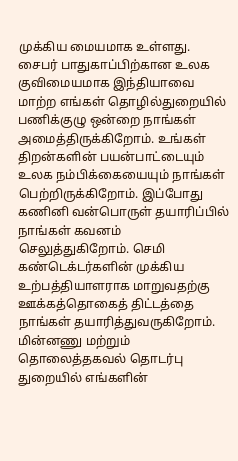முக்கிய மையமாக உள்ளது. சைபர் பாதுகாப்பிற்கான உலக குவிமையமாக இந்தியாவை மாற்ற எங்கள் தொழில்துறையில் பணிக்குழு ஒன்றை நாங்கள் அமைத்திருக்கிறோம். உங்கள் திறன்களின் பயன்பாட்டையும் உலக நம்பிக்கையையும் நாங்கள் பெற்றிருக்கிறோம். இப்போது கணினி வன்பொருள் தயாரிப்பில் நாங்கள் கவனம் செலுத்துகிறோம். செமி கண்டெக்டர்களின் முக்கிய உற்பத்தியாளராக மாறுவதற்கு ஊக்கத்தொகைத் திட்டத்தை நாங்கள் தயாரித்துவருகிறோம். மின்னணு மற்றும் தொலைத்தகவல் தொடர்பு துறையில் எங்களின்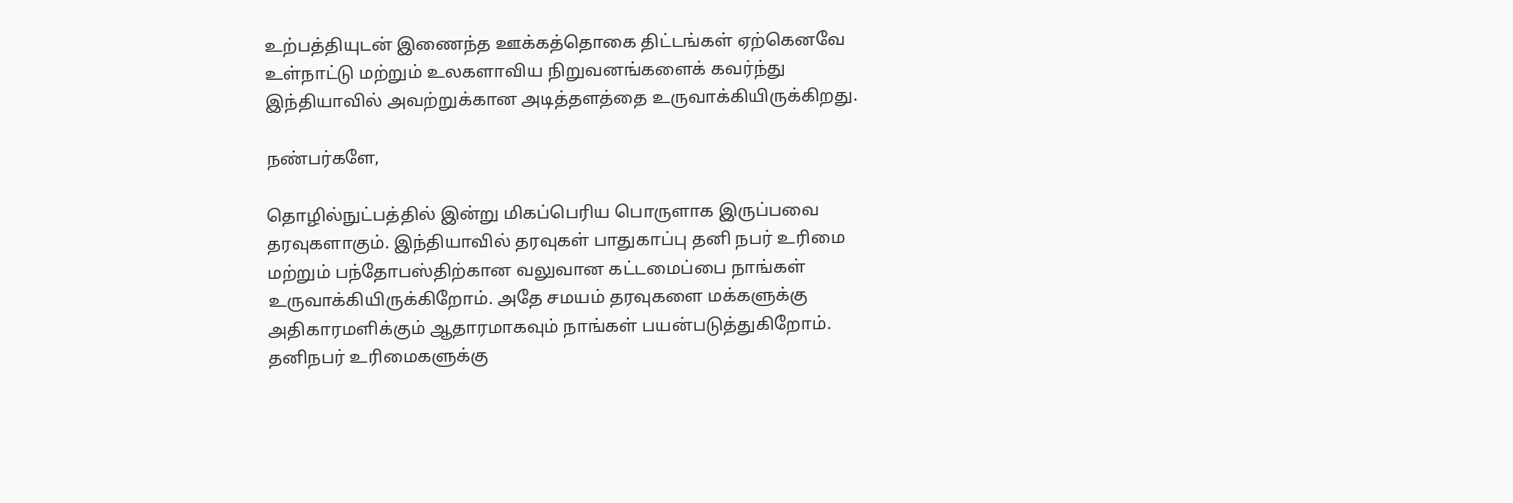உற்பத்தியுடன் இணைந்த ஊக்கத்தொகை திட்டங்கள் ஏற்கெனவே உள்நாட்டு மற்றும் உலகளாவிய நிறுவனங்களைக் கவர்ந்து இந்தியாவில் அவற்றுக்கான அடித்தளத்தை உருவாக்கியிருக்கிறது.

நண்பர்களே,

தொழில்நுட்பத்தில் இன்று மிகப்பெரிய பொருளாக இருப்பவை தரவுகளாகும். இந்தியாவில் தரவுகள் பாதுகாப்பு தனி நபர் உரிமை மற்றும் பந்தோபஸ்திற்கான வலுவான கட்டமைப்பை நாங்கள் உருவாக்கியிருக்கிறோம். அதே சமயம் தரவுகளை மக்களுக்கு அதிகாரமளிக்கும் ஆதாரமாகவும் நாங்கள் பயன்படுத்துகிறோம். தனிநபர் உரிமைகளுக்கு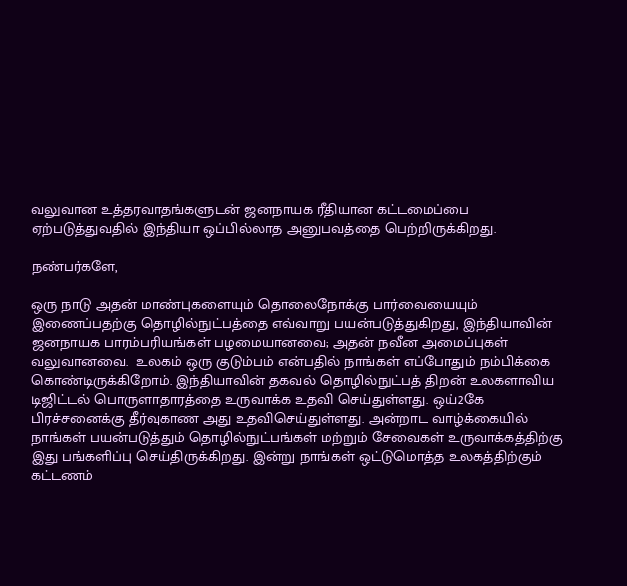வலுவான உத்தரவாதங்களுடன் ஜனநாயக ரீதியான கட்டமைப்பை ஏற்படுத்துவதில் இந்தியா ஒப்பில்லாத அனுபவத்தை பெற்றிருக்கிறது.

நண்பர்களே,

ஒரு நாடு அதன் மாண்புகளையும் தொலைநோக்கு பார்வையையும் இணைப்பதற்கு தொழில்நுட்பத்தை எவ்வாறு பயன்படுத்துகிறது, இந்தியாவின் ஜனநாயக பாரம்பரியங்கள் பழமையானவை; அதன் நவீன அமைப்புகள் வலுவானவை.  உலகம் ஒரு குடும்பம் என்பதில் நாங்கள் எப்போதும் நம்பிக்கை கொண்டிருக்கிறோம். இந்தியாவின் தகவல் தொழில்நுட்பத் திறன் உலகளாவிய டிஜிட்டல் பொருளாதாரத்தை உருவாக்க உதவி செய்துள்ளது. ஒய்2கே பிரச்சனைக்கு தீர்வுகாண அது உதவிசெய்துள்ளது. அன்றாட வாழ்க்கையில் நாங்கள் பயன்படுத்தும் தொழில்நுட்பங்கள் மற்றும் சேவைகள் உருவாக்கத்திற்கு இது பங்களிப்பு செய்திருக்கிறது. இன்று நாங்கள் ஒட்டுமொத்த உலகத்திற்கும் கட்டணம்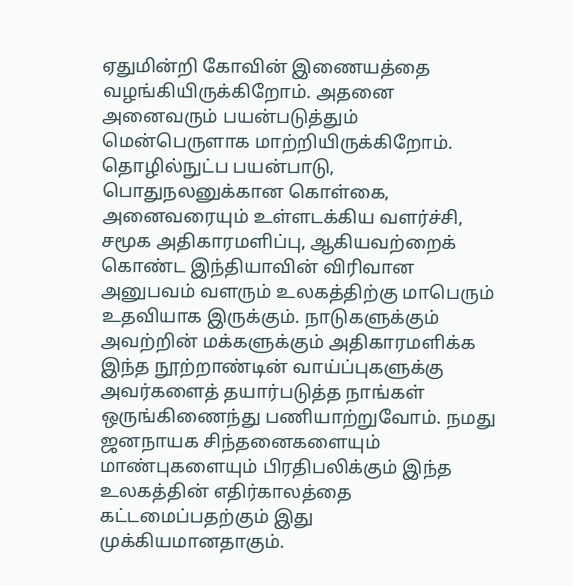ஏதுமின்றி கோவின் இணையத்தை வழங்கியிருக்கிறோம். அதனை அனைவரும் பயன்படுத்தும் மென்பெருளாக மாற்றியிருக்கிறோம். தொழில்நுட்ப பயன்பாடு, பொதுநலனுக்கான கொள்கை, அனைவரையும் உள்ளடக்கிய வளர்ச்சி, சமூக அதிகாரமளிப்பு, ஆகியவற்றைக் கொண்ட இந்தியாவின் விரிவான அனுபவம் வளரும் உலகத்திற்கு மாபெரும் உதவியாக இருக்கும். நாடுகளுக்கும் அவற்றின் மக்களுக்கும் அதிகாரமளிக்க இந்த நூற்றாண்டின் வாய்ப்புகளுக்கு அவர்களைத் தயார்படுத்த நாங்கள் ஒருங்கிணைந்து பணியாற்றுவோம். நமது ஜனநாயக சிந்தனைகளையும் மாண்புகளையும் பிரதிபலிக்கும் இந்த உலகத்தின் எதிர்காலத்தை கட்டமைப்பதற்கும் இது முக்கியமானதாகும்.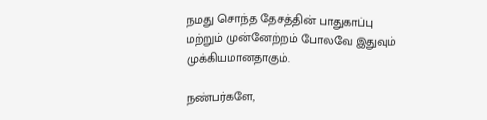நமது சொந்த தேசத்தின் பாதுகாப்பு மற்றும் முன்னேற்றம் போலவே இதுவும் முக்கியமானதாகும்.

நண்பர்களே,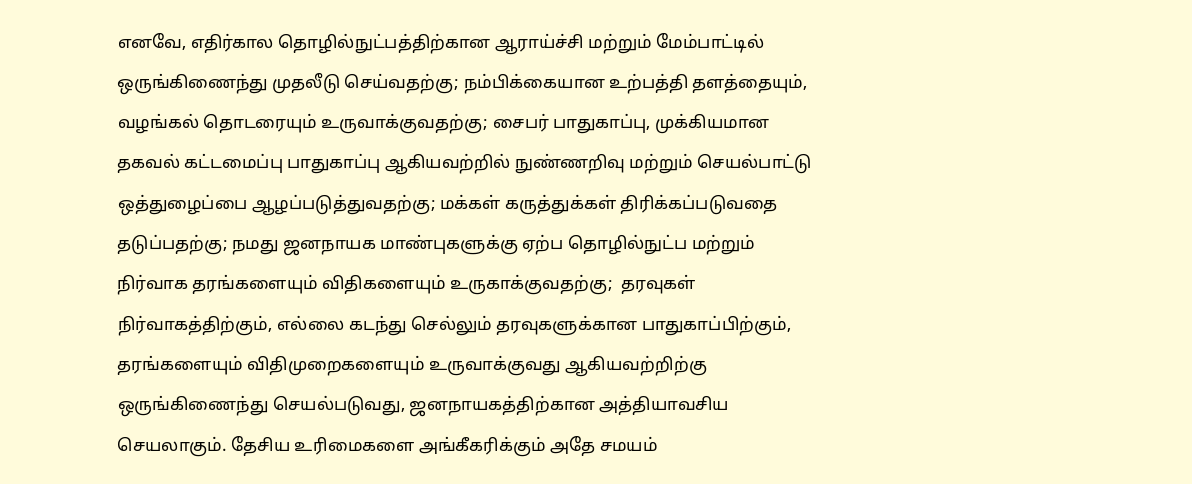எனவே, எதிர்கால தொழில்நுட்பத்திற்கான ஆராய்ச்சி மற்றும் மேம்பாட்டில் ஒருங்கிணைந்து முதலீடு செய்வதற்கு; நம்பிக்கையான உற்பத்தி தளத்தையும், வழங்கல் தொடரையும் உருவாக்குவதற்கு; சைபர் பாதுகாப்பு, முக்கியமான தகவல் கட்டமைப்பு பாதுகாப்பு ஆகியவற்றில் நுண்ணறிவு மற்றும் செயல்பாட்டு ஒத்துழைப்பை ஆழப்படுத்துவதற்கு; மக்கள் கருத்துக்கள் திரிக்கப்படுவதை தடுப்பதற்கு; நமது ஜனநாயக மாண்புகளுக்கு ஏற்ப தொழில்நுட்ப மற்றும் நிர்வாக தரங்களையும் விதிகளையும் உருகாக்குவதற்கு;  தரவுகள் நிர்வாகத்திற்கும், எல்லை கடந்து செல்லும் தரவுகளுக்கான பாதுகாப்பிற்கும், தரங்களையும் விதிமுறைகளையும் உருவாக்குவது ஆகியவற்றிற்கு ஒருங்கிணைந்து செயல்படுவது, ஜனநாயகத்திற்கான அத்தியாவசிய செயலாகும். தேசிய உரிமைகளை அங்கீகரிக்கும் அதே சமயம்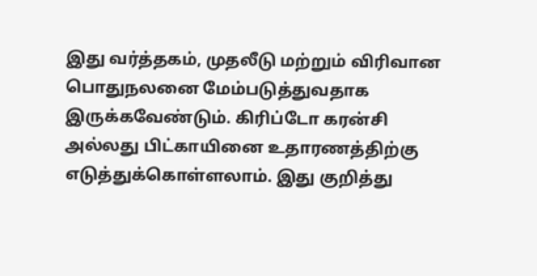இது வர்த்தகம், முதலீடு மற்றும் விரிவான பொதுநலனை மேம்படுத்துவதாக இருக்கவேண்டும். கிரிப்டோ கரன்சி அல்லது பிட்காயினை உதாரணத்திற்கு எடுத்துக்கொள்ளலாம். இது குறித்து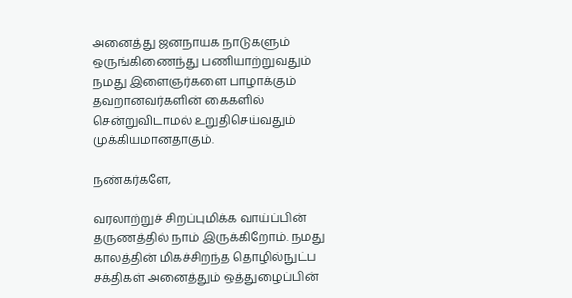அனைத்து ஜனநாயக நாடுகளும் ஒருங்கிணைந்து பணியாற்றுவதும் நமது இளைஞர்களை பாழாக்கும் தவறானவர்களின் கைகளில் சென்றுவிடாமல் உறுதிசெய்வதும் முக்கியமானதாகும்.

நண்கர்களே,

வரலாற்றுச் சிறப்புமிக்க வாய்ப்பின் தருணத்தில் நாம் இருக்கிறோம். நமது காலத்தின் மிகச்சிறந்த தொழில்நுட்ப சக்திகள் அனைத்தும் ஒத்துழைப்பின்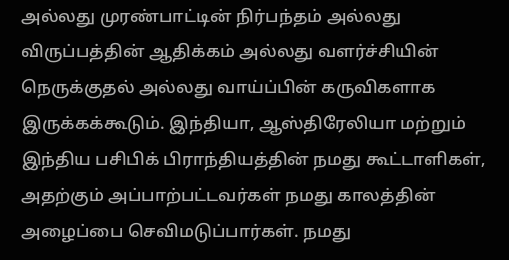அல்லது முரண்பாட்டின் நிர்பந்தம் அல்லது விருப்பத்தின் ஆதிக்கம் அல்லது வளர்ச்சியின் நெருக்குதல் அல்லது வாய்ப்பின் கருவிகளாக இருக்கக்கூடும். இந்தியா, ஆஸ்திரேலியா மற்றும் இந்திய பசிபிக் பிராந்தியத்தின் நமது கூட்டாளிகள், அதற்கும் அப்பாற்பட்டவர்கள் நமது காலத்தின் அழைப்பை செவிமடுப்பார்கள். நமது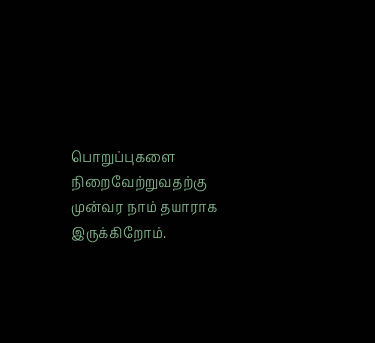பொறுப்புகளை நிறைவேற்றுவதற்கு முன்வர நாம் தயாராக இருக்கிறோம்.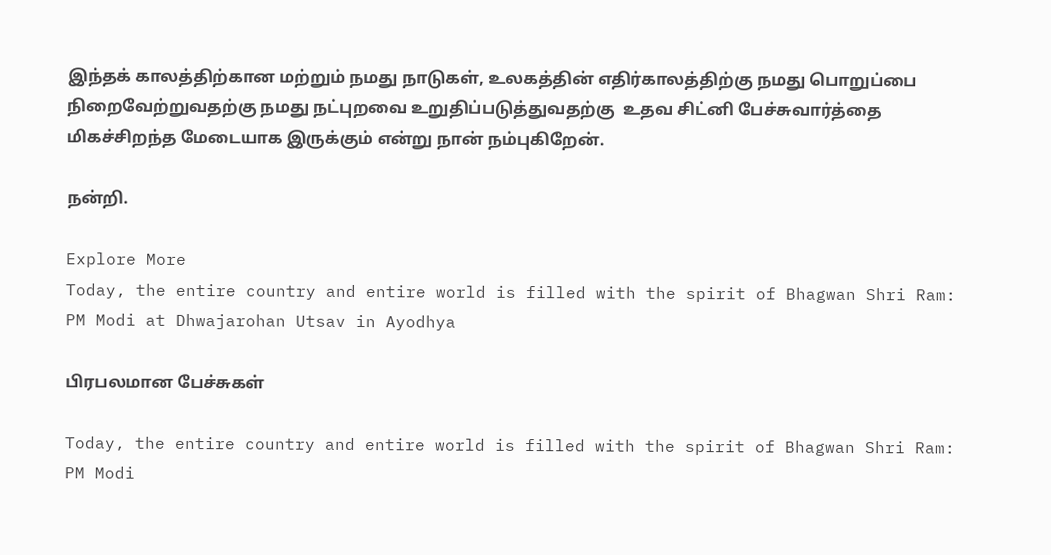இந்தக் காலத்திற்கான மற்றும் நமது நாடுகள், உலகத்தின் எதிர்காலத்திற்கு நமது பொறுப்பை நிறைவேற்றுவதற்கு நமது நட்புறவை உறுதிப்படுத்துவதற்கு  உதவ சிட்னி பேச்சுவார்த்தை மிகச்சிறந்த மேடையாக இருக்கும் என்று நான் நம்புகிறேன்.

நன்றி.

Explore More
Today, the entire country and entire world is filled with the spirit of Bhagwan Shri Ram: PM Modi at Dhwajarohan Utsav in Ayodhya

பிரபலமான பேச்சுகள்

Today, the entire country and entire world is filled with the spirit of Bhagwan Shri Ram: PM Modi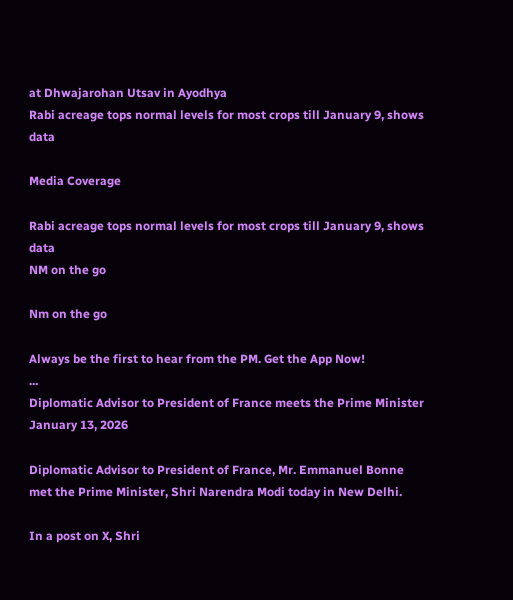at Dhwajarohan Utsav in Ayodhya
Rabi acreage tops normal levels for most crops till January 9, shows data

Media Coverage

Rabi acreage tops normal levels for most crops till January 9, shows data
NM on the go

Nm on the go

Always be the first to hear from the PM. Get the App Now!
...
Diplomatic Advisor to President of France meets the Prime Minister
January 13, 2026

Diplomatic Advisor to President of France, Mr. Emmanuel Bonne met the Prime Minister, Shri Narendra Modi today in New Delhi.

In a post on X, Shri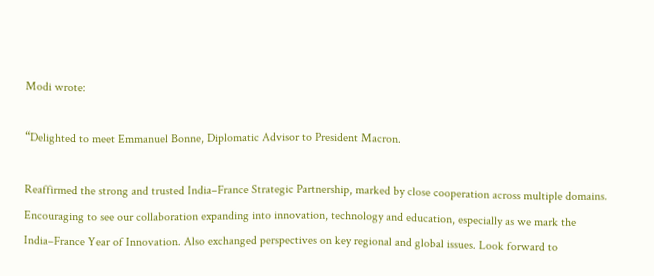Modi wrote:

“Delighted to meet Emmanuel Bonne, Diplomatic Advisor to President Macron.

Reaffirmed the strong and trusted India–France Strategic Partnership, marked by close cooperation across multiple domains. Encouraging to see our collaboration expanding into innovation, technology and education, especially as we mark the India–France Year of Innovation. Also exchanged perspectives on key regional and global issues. Look forward to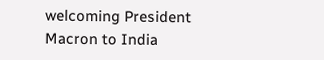welcoming President Macron to India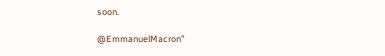soon.

@EmmanuelMacron”